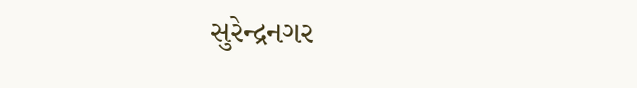સુરેન્દ્રનગર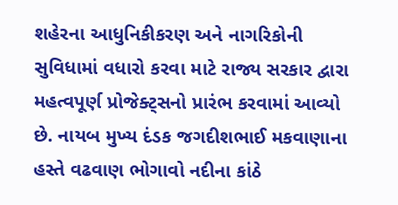શહેરના આધુનિકીકરણ અને નાગરિકોની સુવિધામાં વધારો કરવા માટે રાજ્ય સરકાર દ્વારા મહત્વપૂર્ણ પ્રોજેક્ટ્સનો પ્રારંભ કરવામાં આવ્યો છે. નાયબ મુખ્ય દંડક જગદીશભાઈ મકવાણાના હસ્તે વઢવાણ ભોગાવો નદીના કાંઠે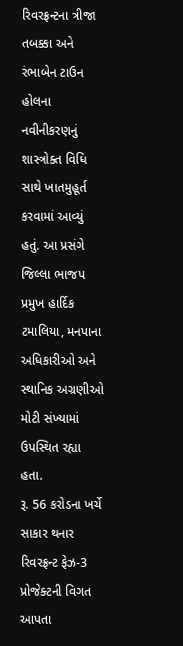રિવરફ્રન્ટના ત્રીજા તબક્કા અને રંભાબેન ટાઉન હોલના નવીનીકરણનું શાસ્ત્રોક્ત વિધિ સાથે ખાતમુહૂર્ત કરવામાં આવ્યું હતું. આ પ્રસંગે જિલ્લા ભાજપ પ્રમુખ હાર્દિક ટમાલિયા, મનપાના અધિકારીઓ અને સ્થાનિક અગ્રણીઓ મોટી સંખ્યામાં ઉપસ્થિત રહ્યા હતા.
રૂ. 56 કરોડના ખર્ચે સાકાર થનાર રિવરફ્રન્ટ ફેઝ-3 પ્રોજેક્ટની વિગત આપતા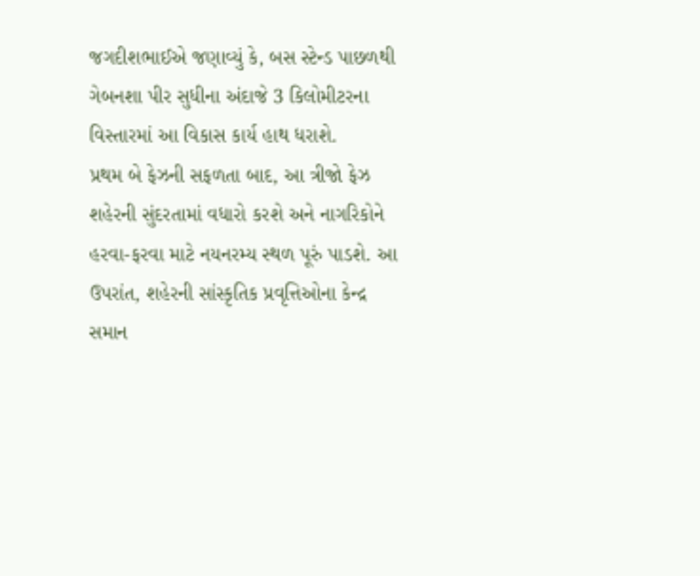જગદીશભાઈએ જણાવ્યું કે, બસ સ્ટેન્ડ પાછળથી ગેબનશા પીર સુધીના અંદાજે 3 કિલોમીટરના વિસ્તારમાં આ વિકાસ કાર્ય હાથ ધરાશે.
પ્રથમ બે ફેઝની સફળતા બાદ, આ ત્રીજો ફેઝ શહેરની સુંદરતામાં વધારો કરશે અને નાગરિકોને હરવા-ફરવા માટે નયનરમ્ય સ્થળ પૂરું પાડશે. આ ઉપરાંત, શહેરની સાંસ્કૃતિક પ્રવૃત્તિઓના કેન્દ્ર સમાન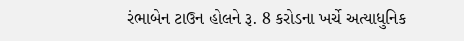રંભાબેન ટાઉન હોલને રૂ. 8 કરોડના ખર્ચે અત્યાધુનિક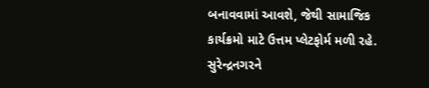બનાવવામાં આવશે, જેથી સામાજિક કાર્યક્રમો માટે ઉત્તમ પ્લેટફોર્મ મળી રહે.
સુરેન્દ્રનગરને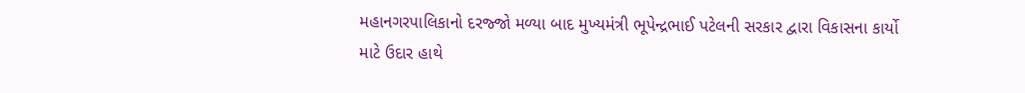મહાનગરપાલિકાનો દરજ્જો મળ્યા બાદ મુખ્યમંત્રી ભૂપેન્દ્રભાઈ પટેલની સરકાર દ્વારા વિકાસના કાર્યો માટે ઉદાર હાથે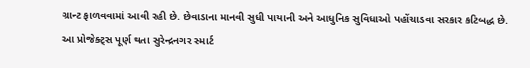ગ્રાન્ટ ફાળવવામાં આવી રહી છે. છેવાડાના માનવી સુધી પાયાની અને આધુનિક સુવિધાઓ પહોંચાડવા સરકાર કટિબદ્ધ છે.
આ પ્રોજેક્ટ્સ પૂર્ણ થતા સુરેન્દ્રનગર સ્માર્ટ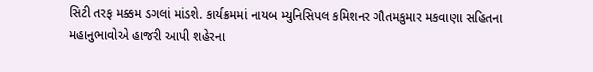સિટી તરફ મક્કમ ડગલાં માંડશે. કાર્યક્રમમાં નાયબ મ્યુનિસિપલ કમિશનર ગૌતમકુમાર મકવાણા સહિતના મહાનુભાવોએ હાજરી આપી શહેરના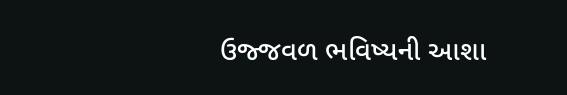ઉજ્જવળ ભવિષ્યની આશા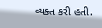વ્યક્ત કરી હતી.